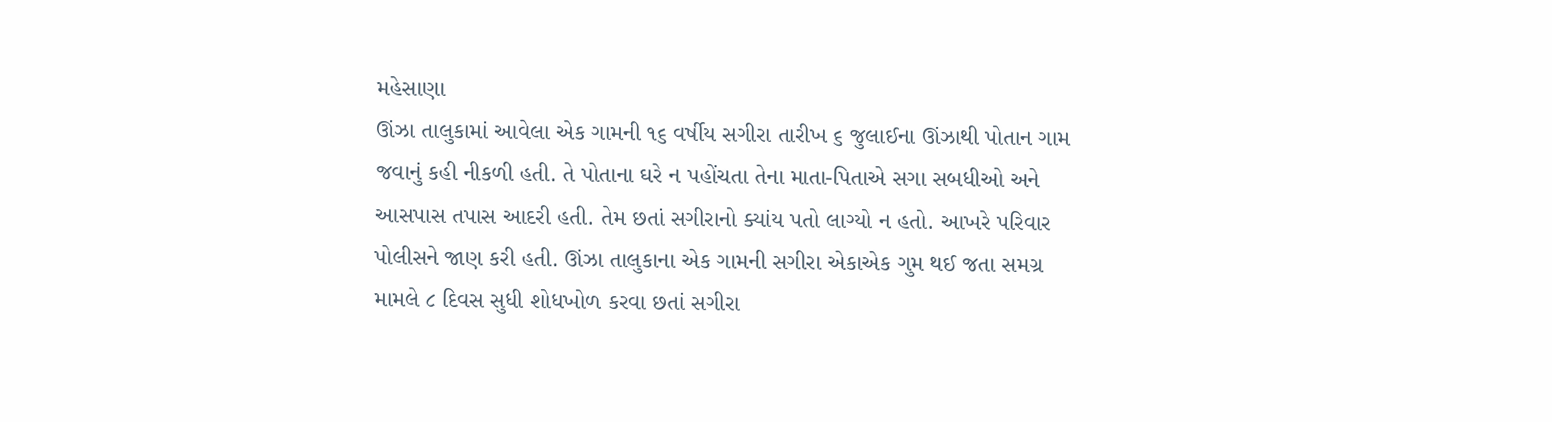મહેસાણા
ઊંઝા તાલુકામાં આવેલા એક ગામની ૧૬ વર્ષીય સગીરા તારીખ ૬ જુલાઈના ઊંઝાથી પોતાન ગામ જવાનું કહી નીકળી હતી. તે પોતાના ઘરે ન પહોંચતા તેના માતા-પિતાએ સગા સબધીઓ અને આસપાસ તપાસ આદરી હતી. તેમ છતાં સગીરાનો ક્યાંય પતો લાગ્યો ન હતો. આખરે પરિવાર પોલીસને જાણ કરી હતી. ઊંઝા તાલુકાના એક ગામની સગીરા એકાએક ગુમ થઈ જતા સમગ્ર મામલે ૮ દિવસ સુધી શોધખોળ કરવા છતાં સગીરા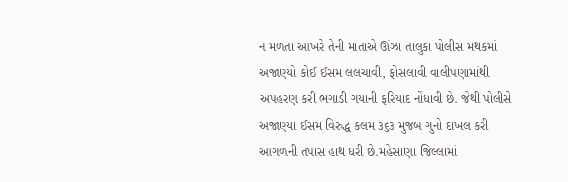ન મળતા આખરે તેની માતાએ ઊંઝા તાલુકા પોલીસ મથકમાં અજાણ્યો કોઈ ઈસમ લલચાવી, ફોસલાવી વાલીપણામાંથી અપહરણ કરી ભગાડી ગયાની ફરિયાદ નોંધાવી છે. જેથી પોલીસે અજાણ્યા ઈસમ વિરુદ્ધ કલમ ૩૬૩ મુજબ ગુનો દાખલ કરી આગળની તપાસ હાથ ધરી છે.મહેસાણા જિલ્લામાં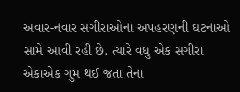અવાર-નવાર સગીરાઓના અપહરણની ઘટનાઓ સામે આવી રહી છે. ત્યારે વધુ એક સગીરા એકાએક ગુમ થઈ જતા તેના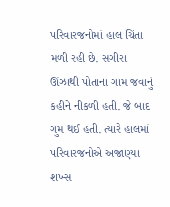પરિવારજનોમાં હાલ ચિંતા મળી રહી છે. સગીરા ઊંઝાથી પોતાના ગામ જવાનું કહીને નીકળી હતી. જે બાદ ગુમ થઈ હતી. ત્યારે હાલમાં પરિવારજનોએ અજાણ્યા શખ્સ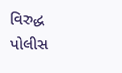વિરુદ્ધ પોલીસ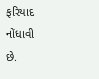ફરિયાદ નોંધાવી છે.